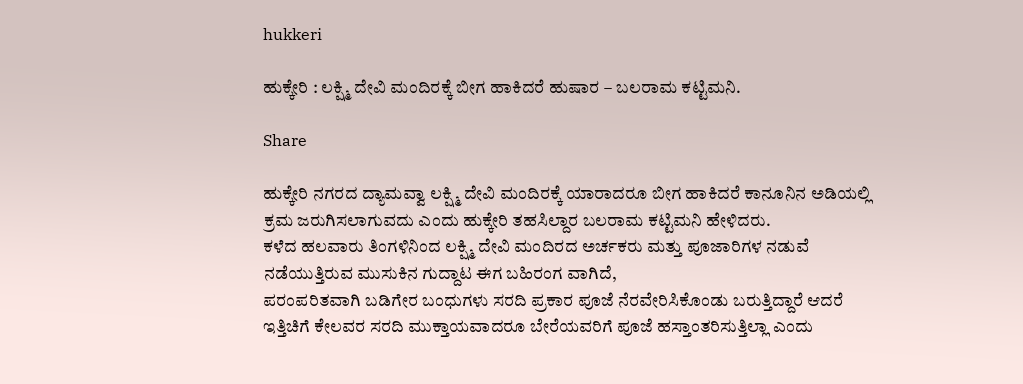hukkeri

ಹುಕ್ಕೇರಿ : ಲಕ್ಷ್ಮಿ ದೇವಿ ಮಂದಿರಕ್ಕೆ ಬೀಗ ಹಾಕಿದರೆ ಹುಷಾರ – ಬಲರಾಮ ಕಟ್ಟಿಮನಿ.

Share

ಹುಕ್ಕೇರಿ ನಗರದ ದ್ಯಾಮವ್ವಾ ಲಕ್ಷ್ಮಿ ದೇವಿ ಮಂದಿರಕ್ಕೆ ಯಾರಾದರೂ ಬೀಗ ಹಾಕಿದರೆ ಕಾನೂನಿನ ಅಡಿಯಲ್ಲಿ ಕ್ರಮ ಜರುಗಿಸಲಾಗುವದು ಎಂದು ಹುಕ್ಕೇರಿ ತಹಸಿಲ್ದಾರ ಬಲರಾಮ ಕಟ್ಟಿಮನಿ ಹೇಳಿದರು.
ಕಳೆದ ಹಲವಾರು ತಿಂಗಳಿನಿಂದ ಲಕ್ಷ್ಮಿ ದೇವಿ ಮಂದಿರದ ಅರ್ಚಕರು ಮತ್ತು ಪೂಜಾರಿಗಳ ನಡುವೆ ನಡೆಯುತ್ತಿರುವ ಮುಸುಕಿನ ಗುದ್ದಾಟ ಈಗ ಬಹಿರಂಗ ವಾಗಿದೆ,
ಪರಂಪರಿತವಾಗಿ ಬಡಿಗೇರ ಬಂಧುಗಳು ಸರದಿ ಪ್ರಕಾರ ಪೂಜೆ ನೆರವೇರಿಸಿಕೊಂಡು ಬರುತ್ತಿದ್ದಾರೆ ಆದರೆ ಇತ್ತಿಚಿಗೆ ಕೇಲವರ ಸರದಿ ಮುಕ್ತಾಯವಾದರೂ ಬೇರೆಯವರಿಗೆ ಪೂಜೆ ಹಸ್ತಾಂತರಿಸುತ್ತಿಲ್ಲಾ ಎಂದು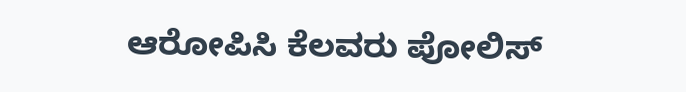ಆರೋಪಿಸಿ ಕೆಲವರು ಪೋಲಿಸ್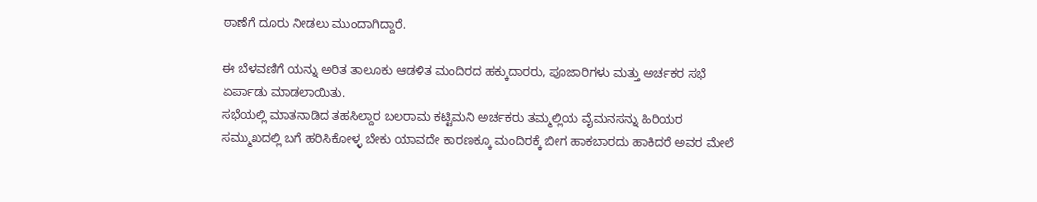ಠಾಣೆಗೆ ದೂರು ನೀಡಲು ಮುಂದಾಗಿದ್ದಾರೆ.

ಈ ಬೆಳವಣಿಗೆ ಯನ್ನು ಅರಿತ ತಾಲೂಕು ಆಡಳಿತ ಮಂದಿರದ ಹಕ್ಕುದಾರರು, ಪೂಜಾರಿಗಳು ಮತ್ತು ಅರ್ಚಕರ ಸಭೆ ಏರ್ಪಾಡು ಮಾಡಲಾಯಿತು.
ಸಭೆಯಲ್ಲಿ ಮಾತನಾಡಿದ ತಹಸಿಲ್ದಾರ ಬಲರಾಮ ಕಟ್ಟಿಮನಿ ಅರ್ಚಕರು ತಮ್ಮಲ್ಲಿಯ ವೈಮನಸನ್ನು ಹಿರಿಯರ ಸಮ್ಮುಖದಲ್ಲಿ ಬಗೆ ಹರಿಸಿಕೋಳ್ಳ ಬೇಕು ಯಾವದೇ ಕಾರಣಕ್ಕೂ ಮಂದಿರಕ್ಕೆ ಬೀಗ ಹಾಕಬಾರದು ಹಾಕಿದರೆ ಅವರ ಮೇಲೆ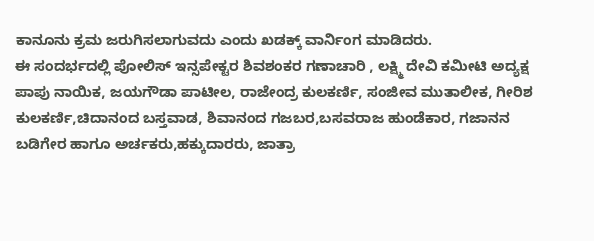ಕಾನೂನು ಕ್ರಮ ಜರುಗಿಸಲಾಗುವದು ಎಂದು ಖಡಕ್ಕ್ ವಾರ್ನಿಂಗ ಮಾಡಿದರು.
ಈ ಸಂದರ್ಭದಲ್ಲಿ ಪೋಲಿಸ್ ಇನ್ಸಪೇಕ್ಟರ ಶಿವಶಂಕರ ಗಣಾಚಾರಿ , ಲಕ್ಷ್ಮಿ ದೇವಿ ಕಮೀಟಿ ಅದ್ಯಕ್ಷ ಪಾಪು ನಾಯಿಕ, ಜಯಗೌಡಾ ಪಾಟೀಲ, ರಾಜೇಂದ್ರ ಕುಲಕರ್ಣಿ, ಸಂಜೀವ ಮುತಾಲೀಕ, ಗೀರಿಶ ಕುಲಕರ್ಣಿ,ಚಿದಾನಂದ ಬಸ್ತವಾಡ, ಶಿವಾನಂದ ಗಜಬರ,ಬಸವರಾಜ ಹುಂಡೆಕಾರ, ಗಜಾನನ ಬಡಿಗೇರ ಹಾಗೂ ಅರ್ಚಕರು,ಹಕ್ಕುದಾರರು, ಜಾತ್ರಾ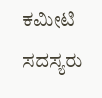ಕಮೀಟಿ ಸದಸ್ಯರು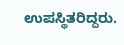ಉಪಸ್ಥಿತರಿದ್ದರು.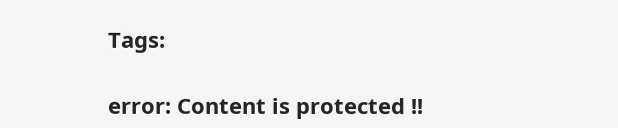Tags:

error: Content is protected !!